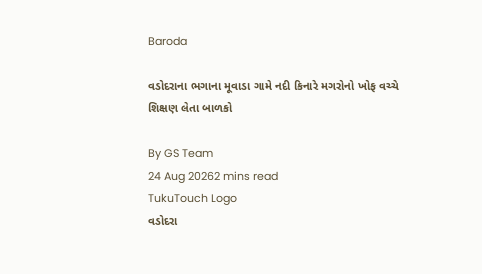Baroda

વડોદરાના ભગાના મૂવાડા ગામે નદી કિનારે મગરોનો ખોફ વચ્ચે શિક્ષણ લેતા બાળકો

By GS Team
24 Aug 20262 mins read
TukuTouch Logo
વડોદરા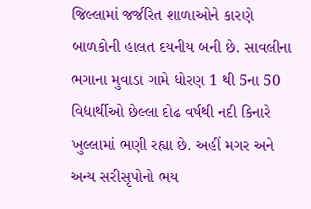જિલ્લામાં જર્જરિત શાળાઓને કારણે બાળકોની હાલત દયનીય બની છે. સાવલીના ભગાના મુવાડા ગામે ધોરણ 1 થી 5ના 50 વિદ્યાર્થીઓ છેલ્લા દોઢ વર્ષથી નદી કિનારે ખુલ્લામાં ભણી રહ્યા છે. અહીં મગર અને અન્ય સરીસૃપોનો ભય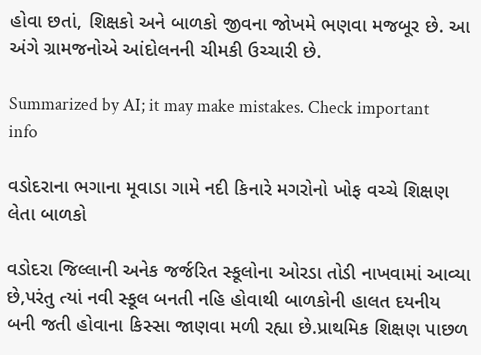હોવા છતાં, શિક્ષકો અને બાળકો જીવના જોખમે ભણવા મજબૂર છે. આ અંગે ગ્રામજનોએ આંદોલનની ચીમકી ઉચ્ચારી છે.

Summarized by AI; it may make mistakes. Check important info

વડોદરાના ભગાના મૂવાડા ગામે નદી કિનારે મગરોનો ખોફ વચ્ચે શિક્ષણ લેતા બાળકો

વડોદરા જિલ્લાની અનેક જર્જરિત સ્કૂલોના ઓરડા તોડી નાખવામાં આવ્યા છે,પરંતુ ત્યાં નવી સ્કૂલ બનતી નહિ હોવાથી બાળકોની હાલત દયનીય બની જતી હોવાના કિસ્સા જાણવા મળી રહ્યા છે.પ્રાથમિક શિક્ષણ પાછળ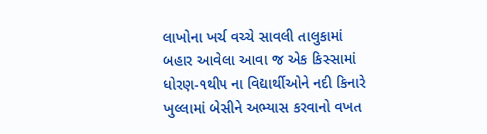લાખોના ખર્ચ વચ્ચે સાવલી તાલુકામાં બહાર આવેલા આવા જ એક કિસ્સામાં ધોરણ-૧થી૫ ના વિદ્યાર્થીઓને નદી કિનારે ખુલ્લામાં બેસીને અભ્યાસ કરવાનો વખત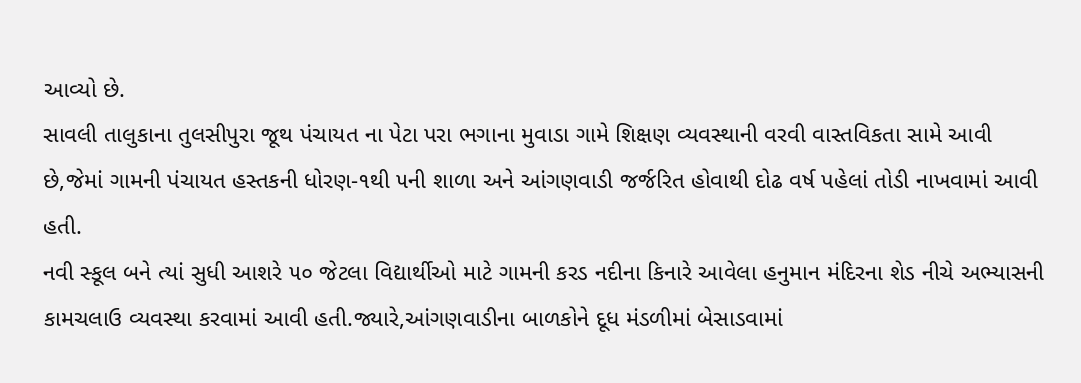આવ્યો છે.
સાવલી તાલુકાના તુલસીપુરા જૂથ પંચાયત ના પેટા પરા ભગાના મુવાડા ગામે શિક્ષણ વ્યવસ્થાની વરવી વાસ્તવિકતા સામે આવી છે,જેમાં ગામની પંચાયત હસ્તકની ધોરણ-૧થી ૫ની શાળા અને આંગણવાડી જર્જરિત હોવાથી દોઢ વર્ષ પહેલાં તોડી નાખવામાં આવી હતી.
નવી સ્કૂલ બને ત્યાં સુધી આશરે ૫૦ જેટલા વિદ્યાર્થીઓ માટે ગામની કરડ નદીના કિનારે આવેલા હનુમાન મંદિરના શેડ નીચે અભ્યાસની કામચલાઉ વ્યવસ્થા કરવામાં આવી હતી.જ્યારે,આંગણવાડીના બાળકોને દૂધ મંડળીમાં બેસાડવામાં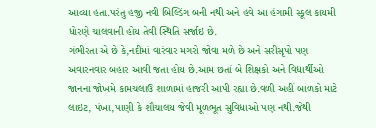આવ્યા હતા.પરંતુ હજી નવી બિલ્ડિંગ બની નથી અને હવે આ હંગામી સ્કૂલ કાયમી ધોરણે ચાલવાની હોય તેવી સ્થિતિ સર્જાઇ છે.
ગંભીરતા એ છે કે,નદીમાં વારંવાર મગરો જોવા મળે છે અને સરીસૃપો પણ અવારનવાર બહાર આવી જતા હોય છે.આમ છતાં બે શિક્ષકો અને વિદ્યાર્થીઓ જાનના જોખમે કામચલાઉ શાળામાં હાજરી આપી રહ્યા છે.વળી અહીં બાળકો માટે લાઇટ, પંખા,પાણી કે શૌચાલય જેવી મૂળભૂત સુવિધાઓ પણ નથી.જેથી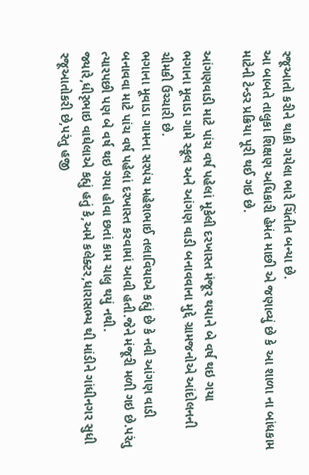રજૂઆતો કરીને થાકી ગયેલા ભારે ચિંતીત બન્યા છે.
આ બાબતે તાલુકા શિક્ષણ અધિકારી હેમંત માછી એ જણાવ્યું છે કે આ શાળા ના બાંધકામ માટેની ટેન્ડર પ્રક્રિયા પૂરી થઈ ગઇ છે.

આંગણવાડી માટે પાંચ વર્ષ પહેલાં મૂકેલી દરખાસ્ત મંજૂર થયાને બે વર્ષ થઇ ગયા
ભગાના મૂવાડા ગામે સ્કૂલ અને આંગણ વાડી બનાવવાના મુદ્દે ગ્રામજનોએ આંદોલનની ચીમકી ઉચ્ચારી છે.
ભગાના મૂવાડા ગામના સરપંચ મહેશભાઈ તલાવિયાએ કહ્યું છે કે નવી આંગણ વાડી બનાવવા માટે પાંચ વર્ષ પહેલાં દરખાસ્ત કરવામાં આવી હતી.જેને મંજૂરી મળી ગઇ છે.પરંતુ ત્યારપછી પણ બે વર્ષ થઇ ગયા હોવા છતાં કામ ચાલુ થયું નથી.
જ્યારે,ધીરૃભાઇ વાઘેલાએ કહ્યું હતું કે,અમે કલેક્ટર,ધારાસભ્ય થી માંડીને ગાંધીનગર સુધી રજૂઆતોકરી છે,પરંતુ હજી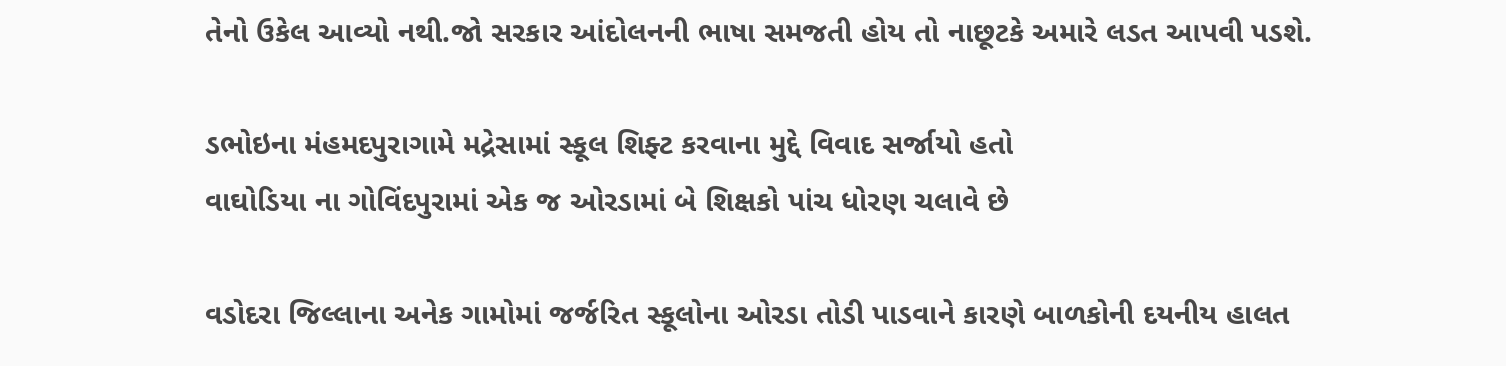તેનો ઉકેલ આવ્યો નથી.જો સરકાર આંદોલનની ભાષા સમજતી હોય તો નાછૂટકે અમારે લડત આપવી પડશે.

ડભોઇના મંહમદપુરાગામે મદ્રેસામાં સ્કૂલ શિફ્ટ કરવાના મુદ્દે વિવાદ સર્જાયો હતો
વાઘોડિયા ના ગોવિંદપુરામાં એક જ ઓરડામાં બે શિક્ષકો પાંચ ધોરણ ચલાવે છે

વડોદરા જિલ્લાના અનેક ગામોમાં જર્જરિત સ્કૂલોના ઓરડા તોડી પાડવાને કારણે બાળકોની દયનીય હાલત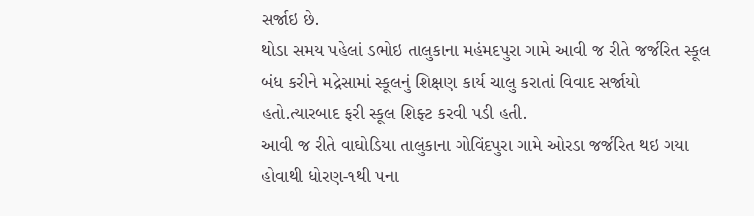સર્જાઇ છે.
થોડા સમય પહેલાં ડભોઇ તાલુકાના મહંમદપુરા ગામે આવી જ રીતે જર્જરિત સ્કૂલ બંધ કરીને મદ્રેસામાં સ્કૂલનું શિક્ષણ કાર્ય ચાલુ કરાતાં વિવાદ સર્જાયો હતો.ત્યારબાદ ફરી સ્કૂલ શિફ્ટ કરવી પડી હતી.
આવી જ રીતે વાઘોડિયા તાલુકાના ગોવિંદપુરા ગામે ઓરડા જર્જરિત થઇ ગયા હોવાથી ધોરણ-૧થી ૫ના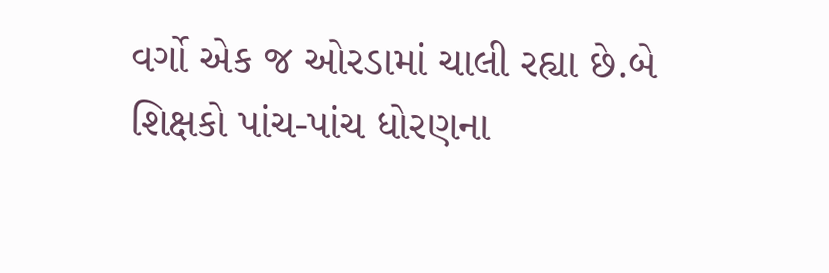વર્ગો એક જ ઓરડામાં ચાલી રહ્યા છે.બે શિક્ષકો પાંચ-પાંચ ધોરણના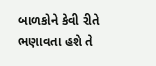બાળકોને કેવી રીતે ભણાવતા હશે તે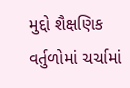મુદ્દો શૈક્ષણિક વર્તુળોમાં ચર્ચામાં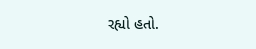રહ્યો હતો.